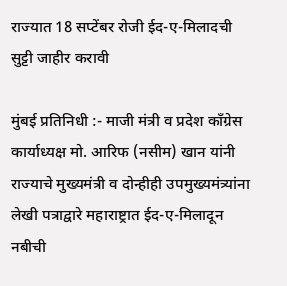राज्यात 18 सप्टेंबर रोजी ईद-ए-मिलादची सुट्टी जाहीर करावी

मुंबई प्रतिनिधी :- माजी मंत्री व प्रदेश काँग्रेस कार्याध्यक्ष मो. आरिफ (नसीम) खान यांनी राज्याचे मुख्यमंत्री व दोन्हीही उपमुख्यमंत्र्यांना लेखी पत्राद्वारे महाराष्ट्रात ईद-ए-मिलादून नबीची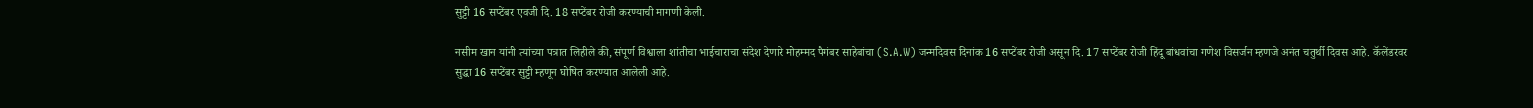सुट्टी 16 सप्टेंबर एवजी दि. 18 सप्टेंबर रोजी करण्याची मागणी केली.

नसीम खान यांनी त्यांच्या पत्रात लिहीले की, संपूर्ण विश्वाला शांतीचा भाईचाराचा संदेश देणारे मोहम्मद पैगंबर साहेबांचा (S.A.W) जन्मदिवस दिनांक 16 सप्टेंबर रोजी असून दि. 17 सप्टेंबर रोजी हिंदू बांधवांचा गणेश विसर्जन म्हणजे अनंत चतुर्थी दिवस आहे. कॅलेंडरवर सुद्धा 16 सप्टेंबर सुट्टी म्हणून घोषित करण्यात आलेली आहे.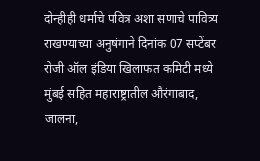दोन्हीही धर्माचे पवित्र अशा सणाचे पावित्र्य राखण्याच्या अनुषंगाने दिनांक 07 सप्टेंबर रोजी ऑल इंडिया खिलाफत कमिटी मध्ये मुंबई सहित महाराष्ट्रातील औरंगाबाद, जालना,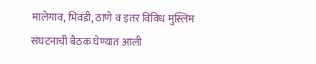मालेगाव, भिवंडी, ठाणे व इतर विविध मुस्लिम संघटनाची बैठक घेण्यात आली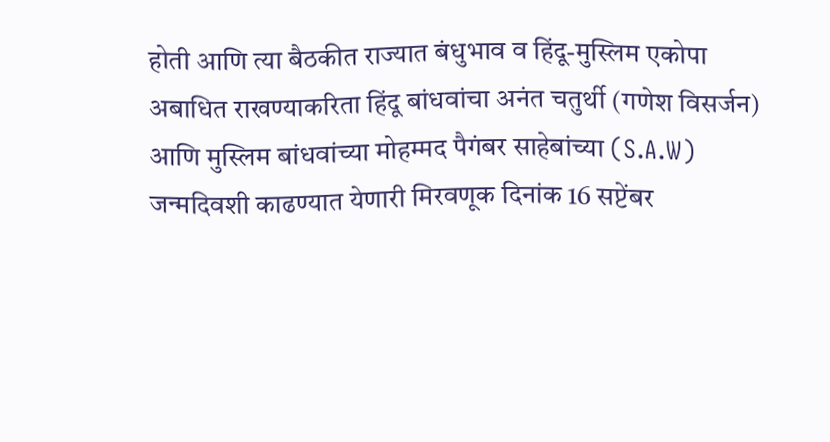होती आणि त्या बैठकीत राज्यात बंधुभाव व हिंदू-मुस्लिम एकोपा अबाधित राखण्याकरिता हिंदू बांधवांचा अनंत चतुर्थी (गणेश विसर्जन) आणि मुस्लिम बांधवांच्या मोहम्मद पैगंबर साहेबांच्या (S.A.W) जन्मदिवशी काढण्यात येणारी मिरवणूक दिनांक 16 सप्टेंबर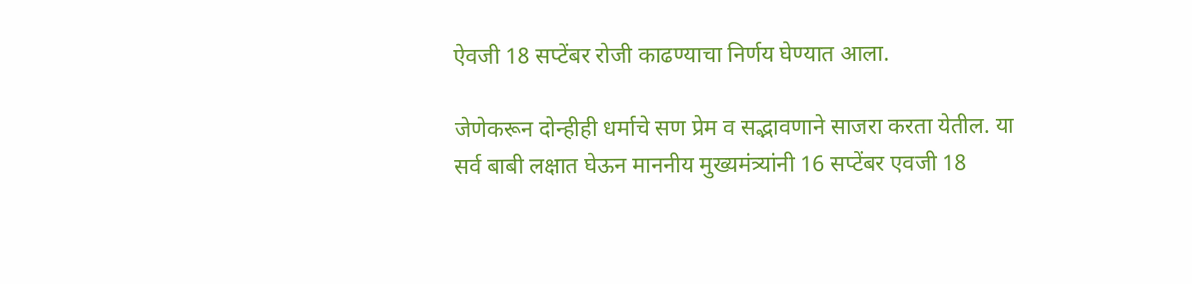ऐवजी 18 सप्टेंबर रोजी काढण्याचा निर्णय घेण्यात आला.

जेणेकरून दोन्हीही धर्माचे सण प्रेम व सद्भावणाने साजरा करता येतील. या सर्व बाबी लक्षात घेऊन माननीय मुख्यमंत्र्यांनी 16 सप्टेंबर एवजी 18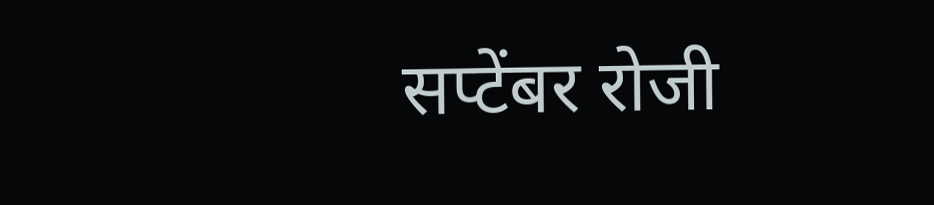सप्टेंबर रोजी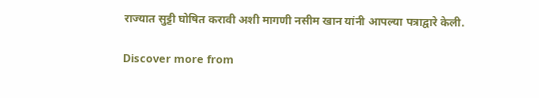राज्यात सुट्टी घोषित करावी अशी मागणी नसीम खान यांनी आपल्या पत्राद्वारे केली.

Discover more from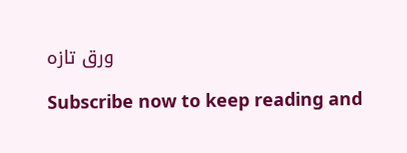ورق تازہ

Subscribe now to keep reading and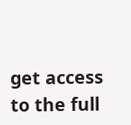get access to the full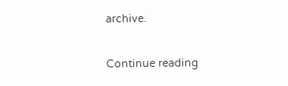archive.

Continue reading